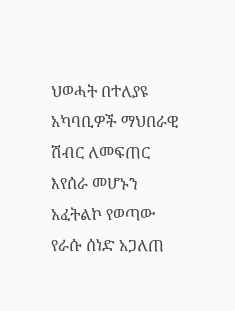ህወሓት በተለያዩ አካባቢዎች ማህበራዊ ሽብር ለመፍጠር እየሰራ መሆኑን አፈትልኮ የወጣው የራሱ ሰነድ አጋለጠ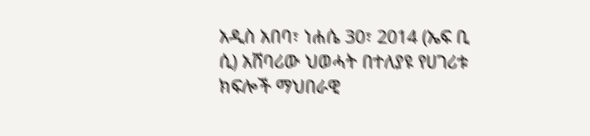አዲስ አበባ፣ ነሐሴ 30፣ 2014 (ኤፍ ቢ ሲ) አሸባሪው ህወሓት በተለያዩ የሀገሪቱ ክፍሎች ማህበራዊ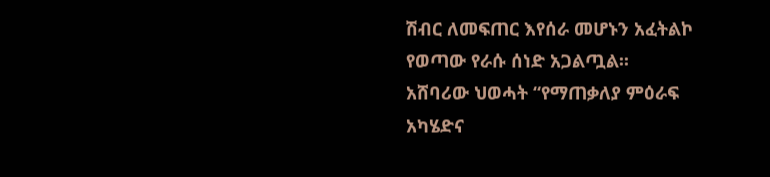ሽብር ለመፍጠር እየሰራ መሆኑን አፈትልኮ የወጣው የራሱ ሰነድ አጋልጧል፡፡
አሸባሪው ህወሓት “የማጠቃለያ ምዕራፍ አካሄድና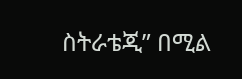ስትራቴጂ” በሚል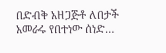በድብቅ አዘጋጅቶ ለበታች አመራሩ የበተነው ሰነድ…